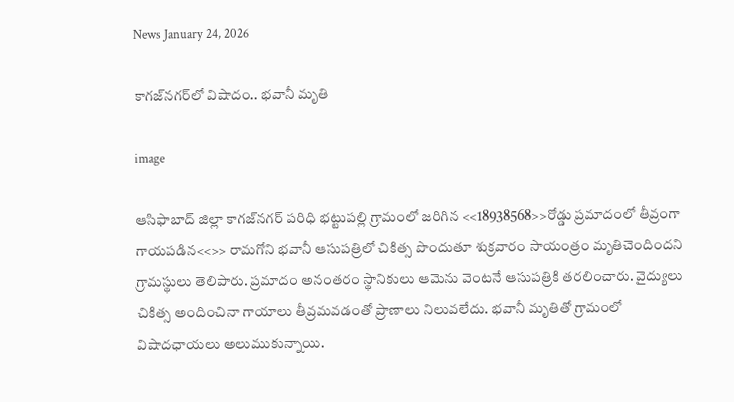News January 24, 2026

కాగజ్‌నగర్‌లో విషాదం.. భవానీ మృతి

image

ఆసిఫాబాద్ జిల్లా కాగజ్‌నగర్ పరిధి భట్టుపల్లి గ్రామంలో జరిగిన <<18938568>>రోడ్డు ప్రమాదంలో తీవ్రంగా గాయపడిన<<>> రామగోని భవానీ ఆసుపత్రిలో చికిత్స పొందుతూ శుక్రవారం సాయంత్రం మృతిచెందిందని గ్రామస్థులు తెలిపారు. ప్రమాదం అనంతరం స్థానికులు ఆమెను వెంటనే ఆసుపత్రికి తరలించారు. వైద్యులు చికిత్స అందించినా గాయాలు తీవ్రమవడంతో ప్రాణాలు నిలువలేదు. భవానీ మృతితో గ్రామంలో విషాదఛాయలు అలుముకున్నాయి.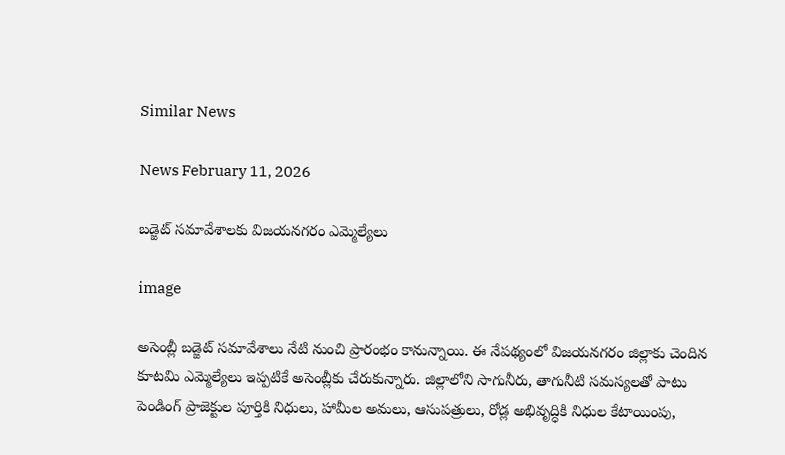Similar News

News February 11, 2026

బడ్జెట్ సమావేశాలకు విజయనగరం ఎమ్మెల్యేలు

image

అసెంబ్లీ బడ్జెట్ సమావేశాలు నేటి నుంచి ప్రారంభం కానున్నాయి. ఈ నేపథ్యంలో విజయనగరం జిల్లాకు చెందిన కూటమి ఎమ్మెల్యేలు ఇప్పటికే అసెంబ్లీకు చేరుకున్నారు. జిల్లాలోని సాగునీరు, తాగునీటి సమస్యలతో పాటు పెండింగ్ ప్రాజెక్టుల పూర్తికి నిధులు, హామీల అమలు, ఆసుపత్రులు, రోడ్ల అభివృద్ధికి నిధుల కేటాయింపు,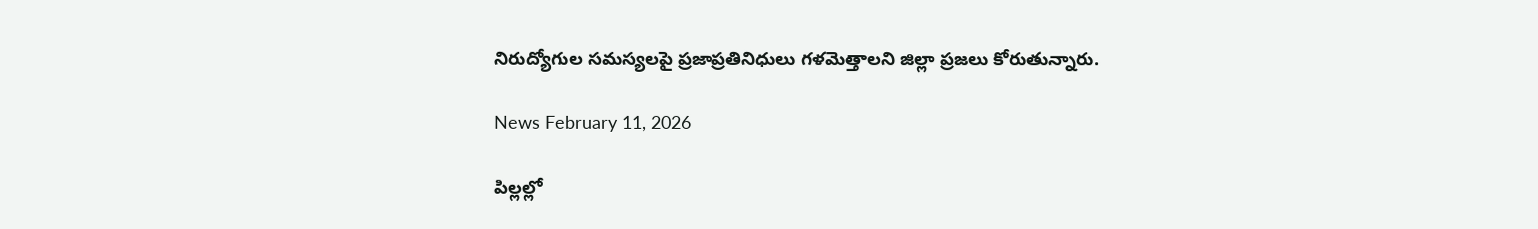నిరుద్యోగుల సమస్యలపై ప్రజాప్రతినిధులు గళమెత్తాలని జిల్లా ప్రజలు కోరుతున్నారు.

News February 11, 2026

పిల్లల్లో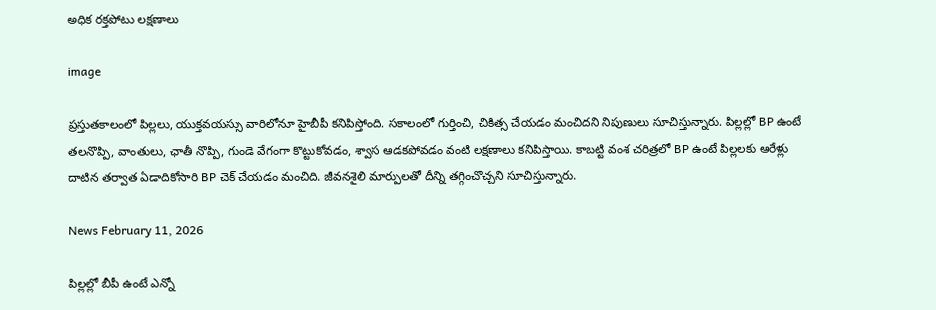అధిక రక్తపోటు లక్షణాలు

image

ప్రస్తుతకాలంలో పిల్లలు, యుక్తవయస్సు వారిలోనూ హైబీపీ కనిపిస్తోంది. సకాలంలో గుర్తించి, చికిత్స చేయడం మంచిదని నిపుణులు సూచిస్తున్నారు. పిల్లల్లో BP ఉంటే తలనొప్పి, వాంతులు, ఛాతీ నొప్పి, గుండె వేగంగా కొట్టుకోవడం, శ్వాస ఆడకపోవడం వంటి లక్షణాలు కనిపిస్తాయి. కాబట్టి వంశ చరిత్రలో BP ఉంటే పిల్లలకు ఆరేళ్లు దాటిన తర్వాత ఏడాదికోసారి BP చెక్ చేయడం మంచిది. జీవనశైలి మార్పులతో దీన్ని తగ్గించొచ్చని సూచిస్తున్నారు.

News February 11, 2026

పిల్లల్లో బీపీ ఉంటే ఎన్నో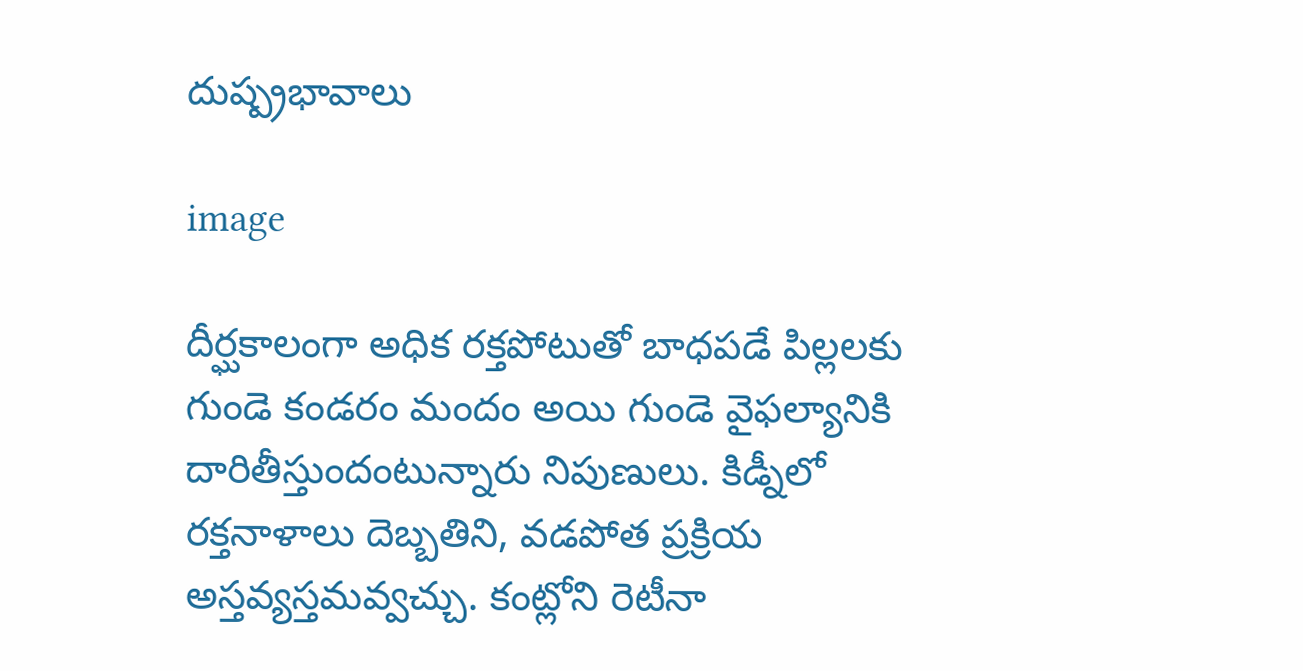దుష్ప్రభావాలు

image

దీర్ఘకాలంగా అధిక రక్తపోటుతో బాధపడే పిల్లలకు గుండె కండరం మందం అయి గుండె వైఫల్యానికి దారితీస్తుందంటున్నారు నిపుణులు. కిడ్నీలో రక్తనాళాలు దెబ్బతిని, వడపోత ప్రక్రియ అస్తవ్యస్తమవ్వచ్చు. కంట్లోని రెటీనా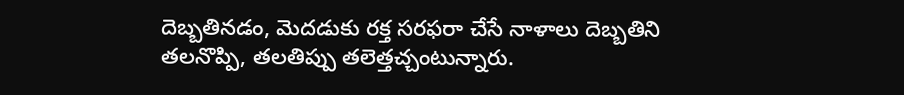దెబ్బతినడం, మెదడుకు రక్త సరఫరా చేసే నాళాలు దెబ్బతిని తలనొప్పి, తలతిప్పు తలెత్తచ్చంటున్నారు.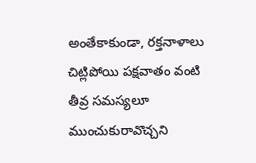అంతేకాకుండా, రక్తనాళాలు చిట్లిపోయి పక్షవాతం వంటి తీవ్ర సమస్యలూ ముంచుకురావొచ్చని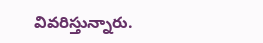వివరిస్తున్నారు.